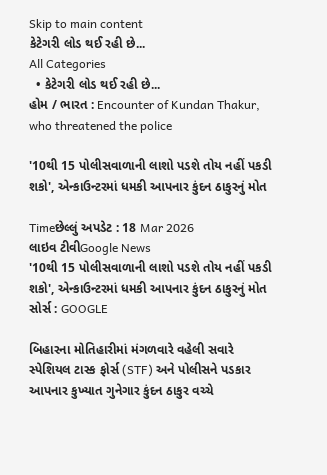Skip to main content
કેટેગરી લોડ થઈ રહી છે...
All Categories
  • કેટેગરી લોડ થઈ રહી છે...
હોમ / ભારત : Encounter of Kundan Thakur, who threatened the police

'10થી 15 પોલીસવાળાની લાશો પડશે તોય નહીં પકડી શકો', એન્કાઉન્ટરમાં ધમકી આપનાર કુંદન ઠાકુરનું મોત

Timeછેલ્લું અપડેટ : 18 Mar 2026
લાઇવ ટીવીGoogle News
'10થી 15 પોલીસવાળાની લાશો પડશે તોય નહીં પકડી શકો', એન્કાઉન્ટરમાં ધમકી આપનાર કુંદન ઠાકુરનું મોત
સોર્સ : GOOGLE

બિહારના મોતિહારીમાં મંગળવારે વહેલી સવારે સ્પેશિયલ ટાસ્ક ફોર્સ (STF) અને પોલીસને પડકાર આપનાર કુખ્યાત ગુનેગાર કુંદન ઠાકુર વચ્ચે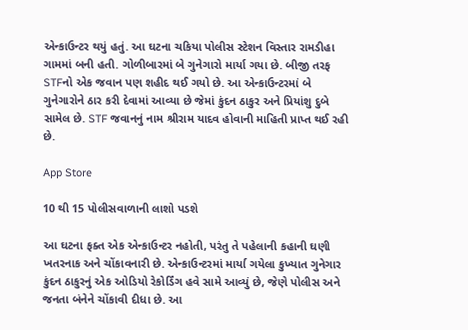એન્કાઉન્ટર થયું હતું. આ ઘટના ચકિયા પોલીસ સ્ટેશન વિસ્તાર રામડીહા ગામમાં બની હતી. ગોળીબારમાં બે ગુનેગારો માર્યા ગયા છે. બીજી તરફ STFનો એક જવાન પણ શહીદ થઈ ગયો છે. આ એન્કાઉન્ટરમાં બે ગુનેગારોને ઠાર કરી દેવામાં આવ્યા છે જેમાં કુંદન ઠાકુર અને પ્રિયાંશુ દુબે સામેલ છે. STF જવાનનું નામ શ્રીરામ યાદવ હોવાની માહિતી પ્રાપ્ત થઈ રહી છે.

App Store

10 થી 15 પોલીસવાળાની લાશો પડશે

આ ઘટના ફક્ત એક એન્કાઉન્ટર નહોતી, પરંતુ તે પહેલાની કહાની ઘણી ખતરનાક અને ચોંકાવનારી છે. એન્કાઉન્ટરમાં માર્યા ગયેલા કુખ્યાત ગુનેગાર કુંદન ઠાકુરનું એક ઓડિયો રેકોર્ડિંગ હવે સામે આવ્યું છે, જેણે પોલીસ અને જનતા બંનેને ચોંકાવી દીધા છે. આ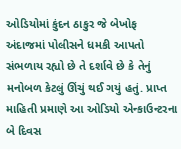ઓડિયોમાં કુંદન ઠાકુર જે બેખોફ અંદાજમાં પોલીસને ધમકી આપતો સંભળાય રહ્યો છે તે દર્શાવે છે કે તેનું મનોબળ કેટલું ઊંચું થઈ ગયું હતું. પ્રાપ્ત માહિતી પ્રમાણે આ ઓડિયો એન્કાઉન્ટરના બે દિવસ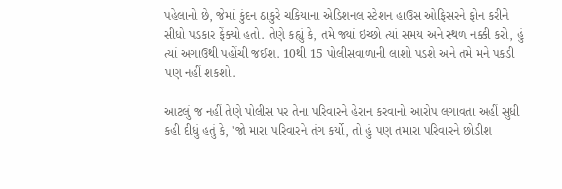પહેલાનો છે, જેમાં કુંદન ઠાકુરે ચકિયાના એડિશનલ સ્ટેશન હાઉસ ઓફિસરને ફોન કરીને સીધો પડકાર ફેંક્યો હતો. તેણે કહ્યું કે, તમે જ્યાં ઇચ્છો ત્યાં સમય અને સ્થળ નક્કી કરો, હું ત્યાં અગાઉથી પહોંચી જઈશ. 10થી 15 પોલીસવાળાની લાશો પડશે અને તમે મને પકડી પણ નહીં શકશો.

આટલું જ નહીં તેણે પોલીસ પર તેના પરિવારને હેરાન કરવાનો આરોપ લગાવતા અહીં સુધી કહી દીધું હતું કે, 'જો મારા પરિવારને તંગ કર્યો, તો હું પણ તમારા પરિવારને છોડીશ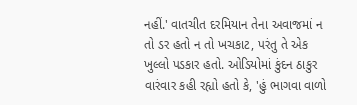નહીં.' વાતચીત દરમિયાન તેના અવાજમાં ન તો ડર હતો ન તો ખચકાટ, પરંતુ તે એક ખુલ્લો પડકાર હતો. ઓડિયોમાં કુંદન ઠાકુર વારંવાર કહી રહ્યો હતો કે, 'હું ભાગવા વાળો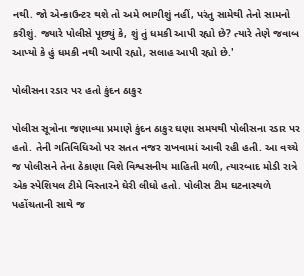નથી. જો એન્કાઉન્ટર થશે તો અમે ભાગીશું નહીં, પરંતુ સામેથી તેનો સામનો કરીશું. જ્યારે પોલીસે પૂછ્યું કે, શું તું ધમકી આપી રહ્યો છે? ત્યારે તેણે જવાબ આપ્યો કે હું ધમકી નથી આપી રહ્યો, સલાહ આપી રહ્યો છે.'

પોલીસના રડાર પર હતો કુંદન ઠાકુર

પોલીસ સૂત્રોના જણાવ્યા પ્રમાણે કુંદન ઠાકુર ઘણા સમયથી પોલીસના રડાર પર હતો. તેની ગતિવિધિઓ પર સતત નજર રાખવામાં આવી રહી હતી. આ વચ્ચે જ પોલીસને તેના ઠેકાણા વિશે વિશ્વસનીય માહિતી મળી, ત્યારબાદ મોડી રાત્રે એક સ્પેશિયલ ટીમે વિસ્તારને ઘેરી લીધો હતો. પોલીસ ટીમ ઘટનાસ્થળે પહોંચતાની સાથે જ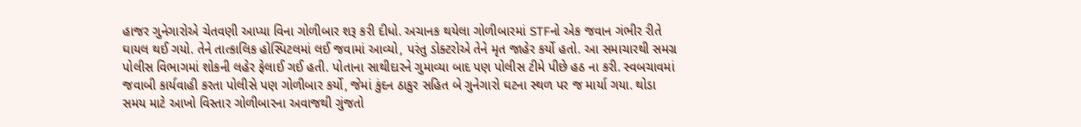હાજર ગુનેગારોએ ચેતવણી આપ્યા વિના ગોળીબાર શરૂ કરી દીધો. અચાનક થયેલા ગોળીબારમાં STFનો એક જવાન ગંભીર રીતે ઘાયલ થઈ ગયો. તેને તાત્કાલિક હોસ્પિટલમાં લઈ જવામાં આવ્યો, પરંતુ ડોક્ટરોએ તેને મૃત જાહેર કર્યો હતો. આ સમાચારથી સમગ્ર પોલીસ વિભાગમાં શોકની લહેર ફેલાઈ ગઈ હતી. પોતાના સાથીદારને ગુમાવ્યા બાદ પણ પોલીસ ટીમે પીછે હઠ ના કરી. સ્વબચાવમાં  જવાબી કાર્યવાહી કરતા પોલીસે પણ ગોળીબાર કર્યો, જેમાં કુંદન ઠાકુર સહિત બે ગુનેગારો ઘટના સ્થળ પર જ માર્યા ગયા. થોડા સમય માટે આખો વિસ્તાર ગોળીબારના અવાજથી ગુંજતો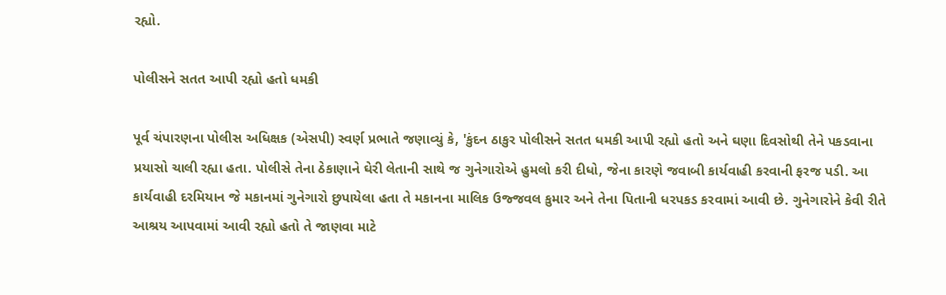રહ્યો.

પોલીસને સતત આપી રહ્યો હતો ધમકી

પૂર્વ ચંપારણના પોલીસ અધિક્ષક (એસપી) સ્વર્ણ પ્રભાતે જણાવ્યું કે, 'કુંદન ઠાકુર પોલીસને સતત ધમકી આપી રહ્યો હતો અને ઘણા દિવસોથી તેને પકડવાના પ્રયાસો ચાલી રહ્યા હતા. પોલીસે તેના ઠેકાણાને ઘેરી લેતાની સાથે જ ગુનેગારોએ હુમલો કરી દીધો, જેના કારણે જવાબી કાર્યવાહી કરવાની ફરજ પડી. આ કાર્યવાહી દરમિયાન જે મકાનમાં ગુનેગારો છુપાયેલા હતા તે મકાનના માલિક ઉજ્જવલ કુમાર અને તેના પિતાની ધરપકડ કરવામાં આવી છે. ગુનેગારોને કેવી રીતે આશ્રય આપવામાં આવી રહ્યો હતો તે જાણવા માટે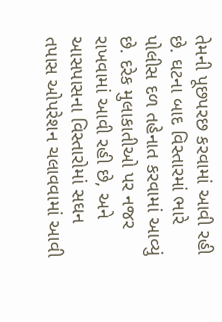તેમની પૂછપરછ કરવામાં આવી રહી છે. ઘટના બાદ વિસ્તારમાં ભારે પોલીસ દળ તહેનાત કરવામાં આવ્યું છે. દરેક મુલાકાતીઓ પર નજર રાખવામાં આવી રહી છે, અને આસપાસના વિસ્તારોમાં સઘન તપાસ ઓપરેશન ચલાવવામાં આવી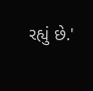રહ્યું છે.'